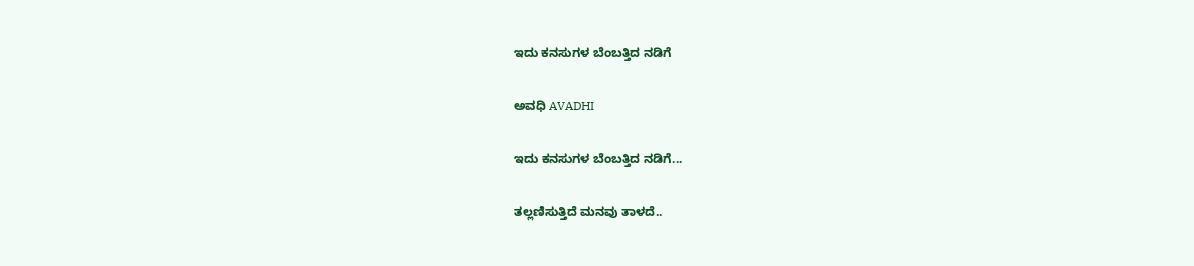ಇದು ಕನಸುಗಳ ಬೆಂಬತ್ತಿದ ನಡಿಗೆ‍

ಅವಧಿ AVADHI

ಇದು ಕನಸುಗಳ ಬೆಂಬತ್ತಿದ ನಡಿಗೆ...

ತಲ್ಲಣಿಸುತ್ತಿದೆ ಮನವು ತಾಳದೆ..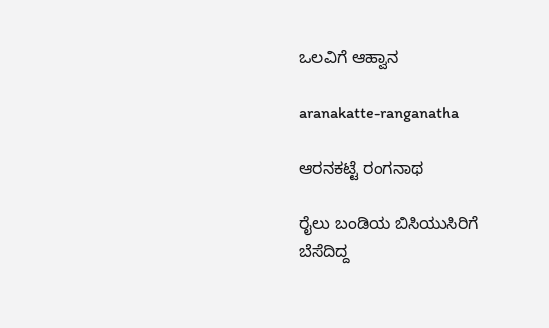ಒಲವಿಗೆ ಆಹ್ವಾನ

aranakatte-ranganatha

ಆರನಕಟ್ಟೆ ರಂಗನಾಥ

ರೈಲು ಬಂಡಿಯ ಬಿಸಿಯುಸಿರಿಗೆ
ಬೆಸೆದಿದ್ದ‌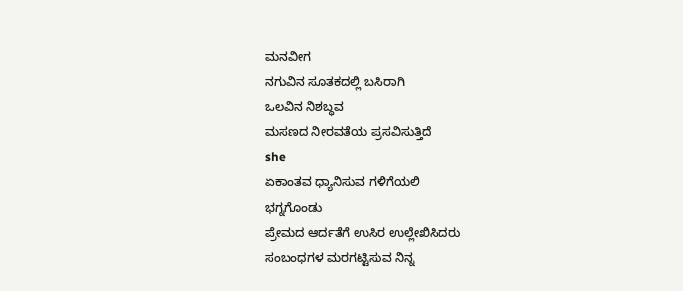ಮನವೀಗ
ನಗುವಿನ ಸೂತಕದಲ್ಲಿ ಬಸಿರಾಗಿ
ಒಲವಿನ ನಿಶಬ್ಧವ
ಮಸಣದ ನೀರವತೆಯ ಪ್ರಸವಿಸುತ್ತಿದೆ
she
ಏಕಾಂತವ ಧ್ಯಾನಿಸುವ ಗಳಿಗೆಯಲಿ
ಭಗ್ನಗೊಂಡು
ಪ್ರೇಮದ ಆರ್ದತೆಗೆ ಉಸಿರ ಉಲ್ಲೇಖಿಸಿದರು
ಸಂಬಂಧಗಳ ಮರಗಟ್ಟಿಸುವ ನಿನ್ನ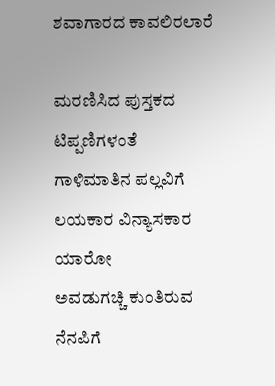ಶವಾಗಾರದ ಕಾವಲಿರಲಾರೆ

ಮರಣಿಸಿದ ಪುಸ್ತಕದ ಟಿಪ್ಪಣಿಗಳಂತೆ
ಗಾಳಿಮಾತಿನ ಪಲ್ಲವಿಗೆ
ಲಯಕಾರ ವಿನ್ಯಾಸಕಾರ ಯಾರೋ
ಅವಡುಗಚ್ಚಿ ಕುಂತಿರುವ ನೆನಪಿಗೆ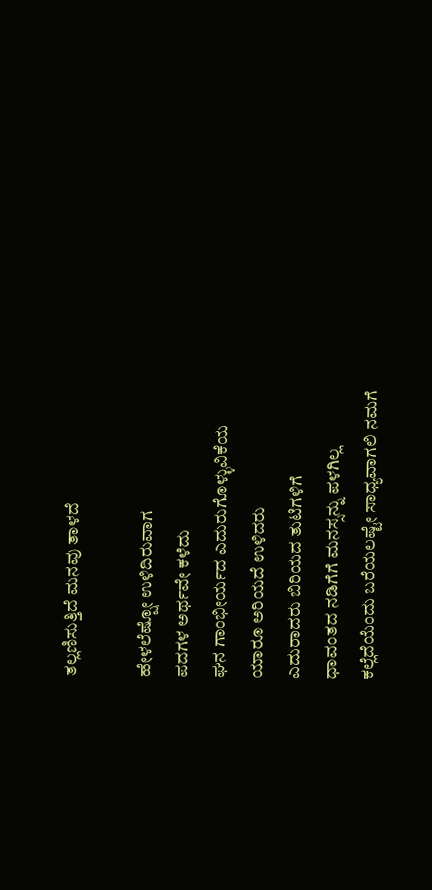ತಲ್ಲಣಿಸುತ್ತಿದೆ ಮನವು ತಾಳದೆ

ಹೇಳಲೆಷ್ಷೋ ಉಳಿದಿರುವಾಗ
ಪದಗಳ ಅರ್ಥವೇ ಕಳೆದು
ಘನ ಗಾಂಭೀರ್ಯದ ಎದುರುಗೊಳ್ಳುವಿಕೆಯ
ಯಾರೂ ಅರಿಯದೆ ಉಳಿದರು
ಎದುರಾದರು ಬಿರಿಯದ ತುಟಿಗಳಿಗೆ
ಧಾವಂತದ ನಡಿಗೆಗೆ ಮನಸ್ಸನ್ನು ಪಳಗಿಲ್ಲ
ಕಲ್ಲೆದೆಯೆಂದು ಬರೆಯಲಷ್ಟೇ ಸಾಧ್ಯವಾಗಲಿ ನಮಗೆ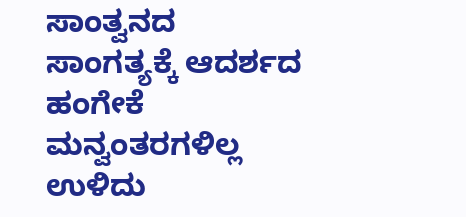ಸಾಂತ್ವನದ ಸಾಂಗತ್ಯಕ್ಕೆ ಆದರ್ಶದ ಹಂಗೇಕೆ
ಮನ್ವಂತರಗಳಿಲ್ಲ ಉಳಿದು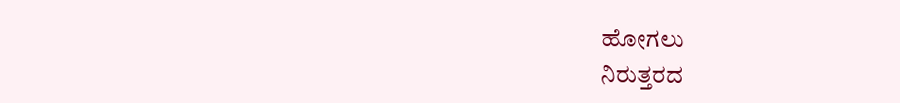ಹೋಗಲು
ನಿರುತ್ತರದ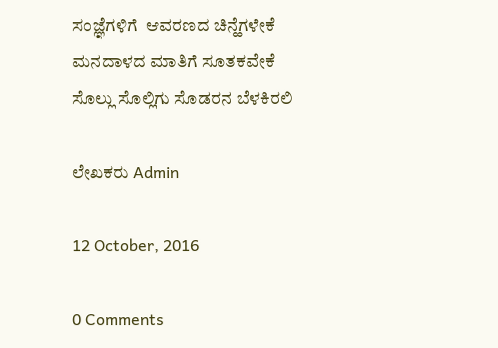ಸಂಜ್ಞೆಗಳಿಗೆ  ಆವರಣದ ಚಿನ್ಹೆಗಳೇಕೆ
ಮನದಾಳದ ಮಾತಿಗೆ ಸೂತಕವೇಕೆ
ಸೊಲ್ಲು ಸೊಲ್ಲಿಗು ಸೊಡರನ ಬೆಳಕಿರಲಿ

ಲೇಖಕರು Admin

12 October, 2016

0 Comments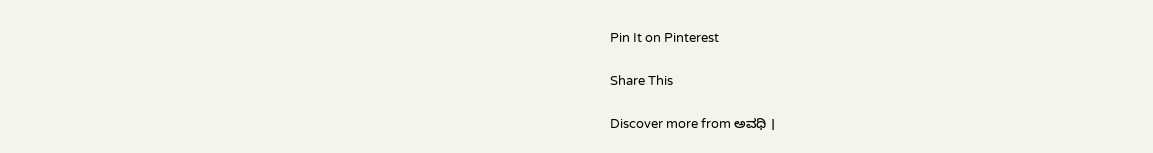Pin It on Pinterest

Share This

Discover more from ಅವಧಿ ।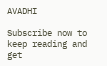AVADHI

Subscribe now to keep reading and get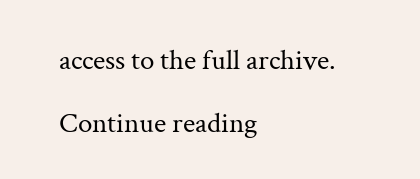access to the full archive.

Continue reading